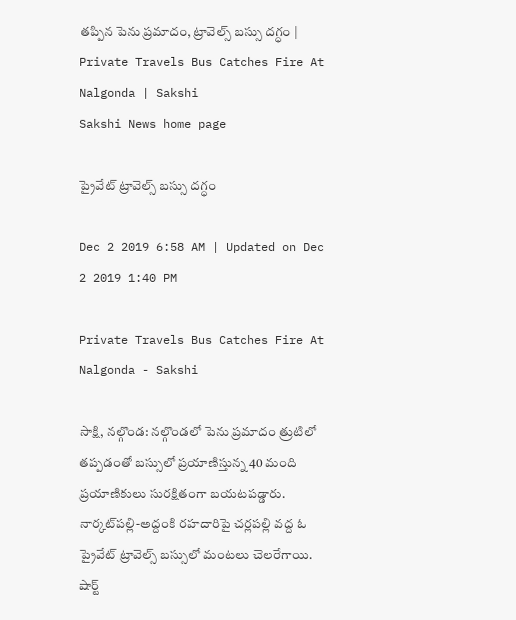తప్పిన పెను ప్రమాదం, ట్రావెల్స్‌ బస్సు దగ్ధం | Private Travels Bus Catches Fire At Nalgonda | Sakshi
Sakshi News home page

ప్రైవేట్‌ ట్రావెల్స్‌ బస్సు దగ్ధం

Dec 2 2019 6:58 AM | Updated on Dec 2 2019 1:40 PM

Private Travels Bus Catches Fire At Nalgonda - Sakshi

సాక్షి, నల్గొండ: నల్గొండలో పెను ప్రమాదం త్రుటిలో తప్పడంతో బస్సులో ప్రయాణిస్తున్న 40 మంది ప్రయాణికులు సురక్షితంగా బయటపడ్డారు. నార్కట్‌పల్లి-అద్దంకి రహదారిపై చర్లపల్లి వద్ద ఓ ప్రైవేట్‌ ట్రావెల్స్‌ బస్సులో మంటలు చెలరేగాయి. షార్ట్‌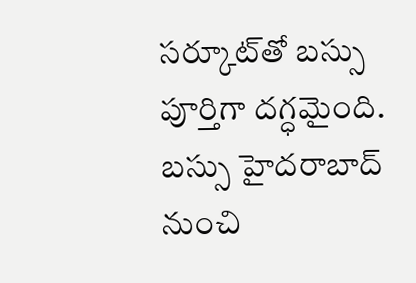సర్కూట్‌తో బస్సు పూర్తిగా దగ్ధమైంది. బస్సు హైదరాబాద్‌ నుంచి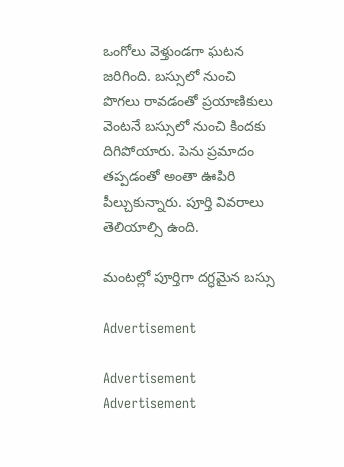ఒంగోలు వెళ్తుండగా ఘటన జరిగింది. బస్సులో నుంచి పొగలు రావడంతో ప్రయాణికులు వెంటనే బస్సులో నుంచి కిందకు దిగిపోయారు. పెను ప్రమాదం తప్పడంతో అంతా ఊపిరి పీల్చుకున్నారు. పూర్తి వివరాలు తెలియాల్సి ఉంది.

మంటల్లో పూర్తిగా దగ్ధమైన బస్సు

Advertisement

Advertisement
Advertisement